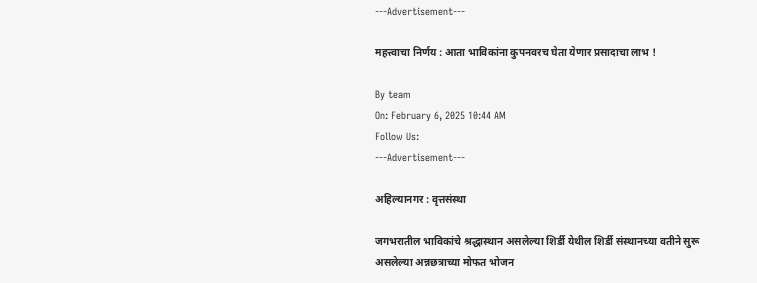---Advertisement---

महत्त्वाचा निर्णय : आता भाविकांना कुपनवरच घेता येणार प्रसादाचा लाभ !

By team
On: February 6, 2025 10:44 AM
Follow Us:
---Advertisement---

अहिल्यानगर : वृत्तसंस्था

जगभरातील भाविकांचे श्रद्धास्थान असलेल्या शिर्डी येथील शिर्डी संस्थानच्या वतीने सुरू असलेल्या अन्नछत्राच्या मोफत भोजन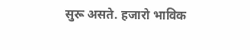सुरू असते. हजारो भाविक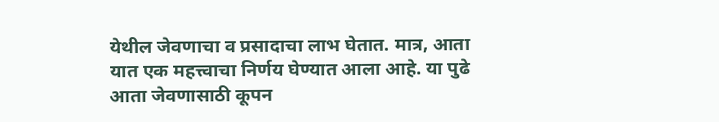येथील जेवणाचा व प्रसादाचा लाभ घेतात. मात्र, आता यात एक महत्त्वाचा निर्णय घेण्यात आला आहे. या पुढे आता जेवणासाठी कूपन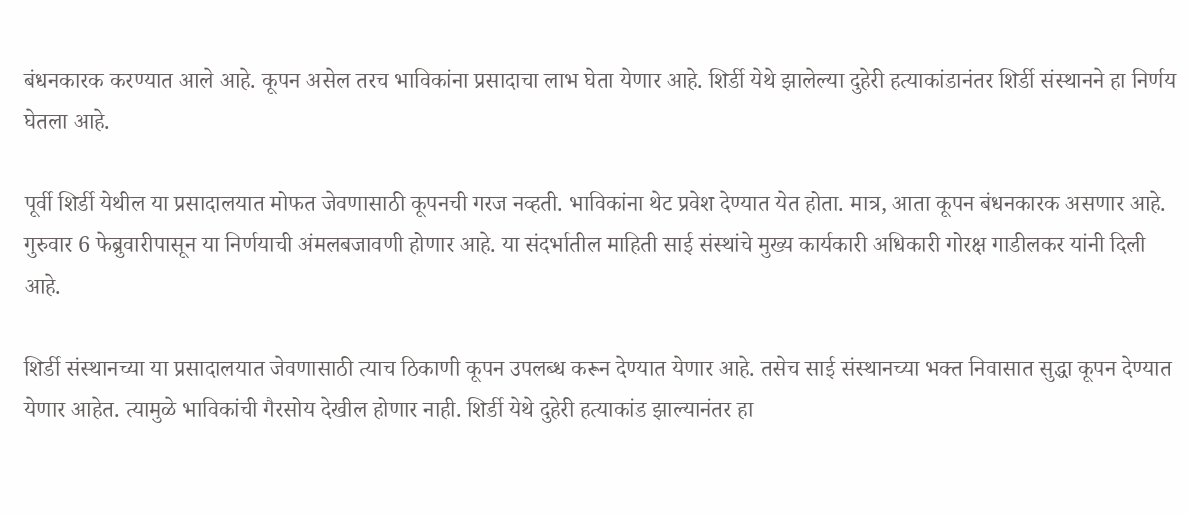बंधनकारक करण्यात आले आहे. कूपन असेल तरच भाविकांना प्रसादाचा लाभ घेता येणार आहे. शिर्डी येथे झालेल्या दुहेरी हत्याकांडानंतर शिर्डी संस्थानने हा निर्णय घेतला आहे.

पूर्वी शिर्डी येथील या प्रसादालयात मोफत जेवणासाठी कूपनची गरज नव्हती. भाविकांना थेट प्रवेश देण्यात येत होता. मात्र, आता कूपन बंधनकारक असणार आहे. गुरुवार 6 फेब्रुवारीपासून या निर्णयाची अंमलबजावणी होणार आहे. या संदर्भातील माहिती साई संस्थांचे मुख्य कार्यकारी अधिकारी गोरक्ष गाडीलकर यांनी दिली आहे.

शिर्डी संस्थानच्या या प्रसादालयात जेवणासाठी त्याच ठिकाणी कूपन उपलब्ध करून देण्यात येणार आहे. तसेच साई संस्थानच्या भक्त निवासात सुद्धा कूपन देण्यात येणार आहेत. त्यामुळे भाविकांची गैरसोय देखील होणार नाही. शिर्डी येथे दुहेरी हत्याकांड झाल्यानंतर हा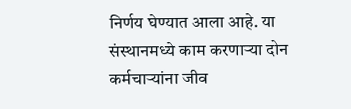निर्णय घेण्यात आला आहे. या संस्थानमध्ये काम करणाऱ्या दोन कर्मचाऱ्यांना जीव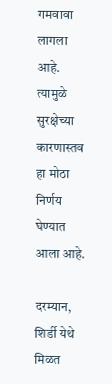गमवावा लागला आहे. त्यामुळे सुरक्षेच्या कारणास्तव हा मोठा निर्णय घेण्यात आला आहे.

दरम्यान, शिर्डी येथे मिळत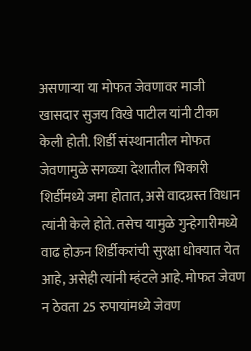असणाऱ्या या मोफत जेवणावर माजी खासदार सुजय विखे पाटील यांनी टीका केली होती. शिर्डी संस्थानातील मोफत जेवणामुळे सगळ्या देशातील भिकारी शिर्डीमध्ये जमा होतात, असे वादग्रस्त विधान त्यांनी केले होते. तसेच यामुळे गुन्हेगारीमध्ये वाढ होऊन शिर्डीकरांची सुरक्षा धोक्यात येत आहे, असेही त्यांनी म्हंटले आहे. मोफत जेवण न ठेवता 25 रुपायांमध्ये जेवण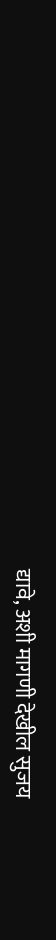द्यावे, अशी मागणी देखील सुजय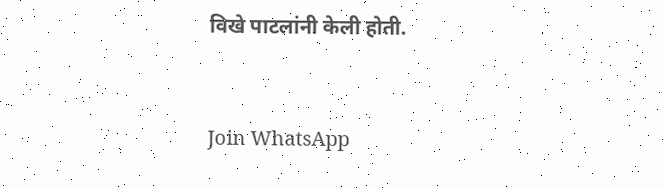विखे पाटलांनी केली होती.



Join WhatsApp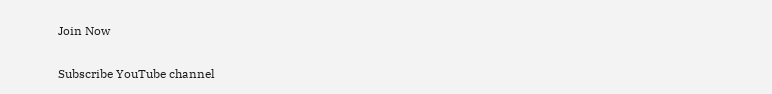Join Now

Subscribe YouTube channel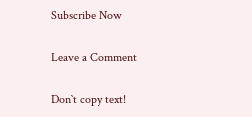Subscribe Now

Leave a Comment

Don`t copy text!